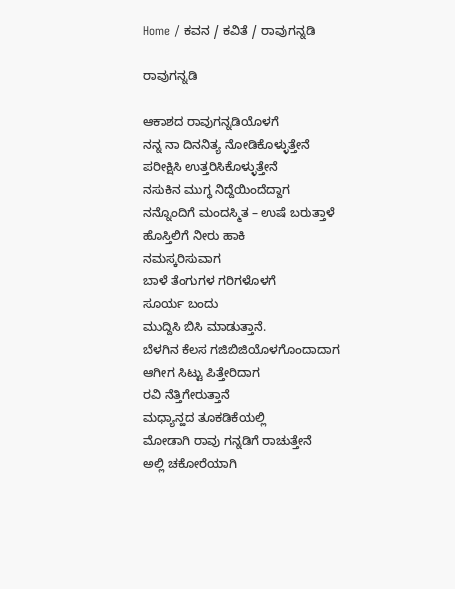Home / ಕವನ / ಕವಿತೆ / ರಾವುಗನ್ನಡಿ

ರಾವುಗನ್ನಡಿ

ಆಕಾಶದ ರಾವುಗನ್ನಡಿಯೊಳಗೆ
ನನ್ನ ನಾ ದಿನನಿತ್ಯ ನೋಡಿಕೊಳ್ಳುತ್ತೇನೆ
ಪರೀಕ್ಷಿಸಿ ಉತ್ತರಿಸಿಕೊಳ್ಳುತ್ತೇನೆ
ನಸುಕಿನ ಮುಗ್ಧ ನಿದ್ದೆಯಿಂದೆದ್ದಾಗ
ನನ್ನೊಂದಿಗೆ ಮಂದಸ್ಮಿತ – ಉಷೆ ಬರುತ್ತಾಳೆ
ಹೊಸ್ತಿಲಿಗೆ ನೀರು ಹಾಕಿ
ನಮಸ್ಕರಿಸುವಾಗ
ಬಾಳೆ ತೆಂಗುಗಳ ಗರಿಗಳೊಳಗೆ
ಸೂರ್ಯ ಬಂದು
ಮುದ್ದಿಸಿ ಬಿಸಿ ಮಾಡುತ್ತಾನೆ.
ಬೆಳಗಿನ ಕೆಲಸ ಗಜಿಬಿಜಿಯೊಳಗೊಂದಾದಾಗ
ಆಗೀಗ ಸಿಟ್ಟು ಪಿತ್ತೇರಿದಾಗ
ರವಿ ನೆತ್ತಿಗೇರುತ್ತಾನೆ
ಮಧ್ಯಾನ್ಹದ ತೂಕಡಿಕೆಯಲ್ಲಿ
ಮೋಡಾಗಿ ರಾವು ಗನ್ನಡಿಗೆ ರಾಚುತ್ತೇನೆ
ಅಲ್ಲಿ ಚಕೋರೆಯಾಗಿ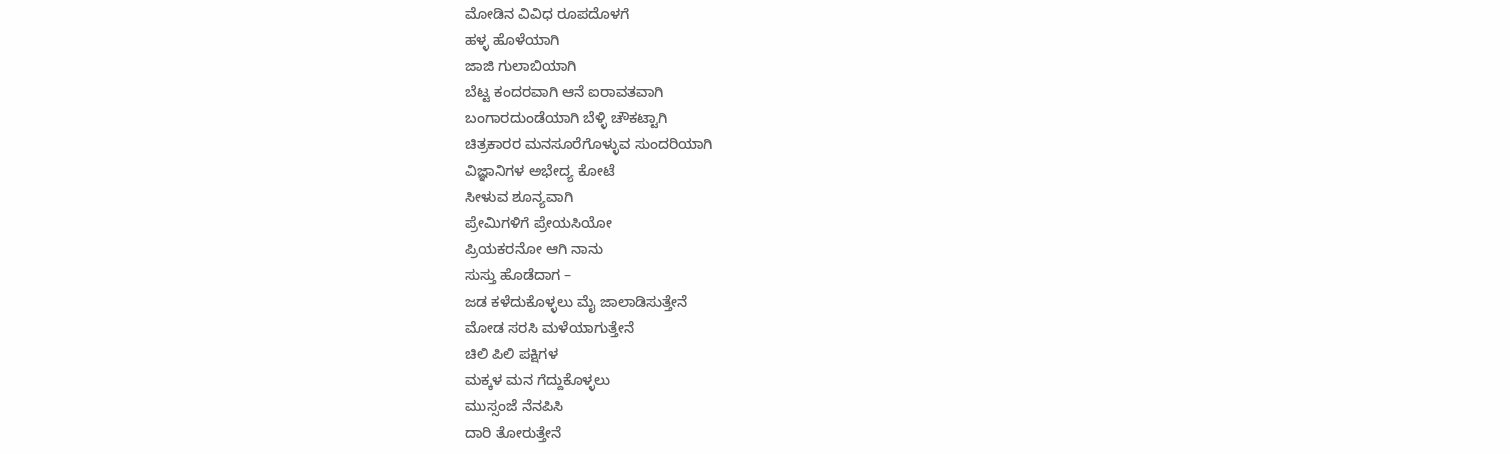ಮೋಡಿನ ವಿವಿಧ ರೂಪದೊಳಗೆ
ಹಳ್ಳ ಹೊಳೆಯಾಗಿ
ಜಾಜಿ ಗುಲಾಬಿಯಾಗಿ
ಬೆಟ್ಟ ಕಂದರವಾಗಿ ಆನೆ ಐರಾವತವಾಗಿ
ಬಂಗಾರದುಂಡೆಯಾಗಿ ಬೆಳ್ಳಿ ಚೌಕಟ್ಟಾಗಿ
ಚಿತ್ರಕಾರರ ಮನಸೂರೆಗೊಳ್ಳುವ ಸುಂದರಿಯಾಗಿ
ವಿಜ್ಞಾನಿಗಳ ಅಭೇದ್ಯ ಕೋಟೆ
ಸೀಳುವ ಶೂನ್ಯವಾಗಿ
ಪ್ರೇಮಿಗಳಿಗೆ ಪ್ರೇಯಸಿಯೋ
ಪ್ರಿಯಕರನೋ ಆಗಿ ನಾನು
ಸುಸ್ತು ಹೊಡೆದಾಗ –
ಜಡ ಕಳೆದುಕೊಳ್ಳಲು ಮೈ ಜಾಲಾಡಿಸುತ್ತೇನೆ
ಮೋಡ ಸರಸಿ ಮಳೆಯಾಗುತ್ತೇನೆ
ಚಿಲಿ ಪಿಲಿ ಪಕ್ಷಿಗಳ
ಮಕ್ಕಳ ಮನ ಗೆದ್ದುಕೊಳ್ಳಲು
ಮುಸ್ಸಂಜೆ ನೆನಪಿಸಿ
ದಾರಿ ತೋರುತ್ತೇನೆ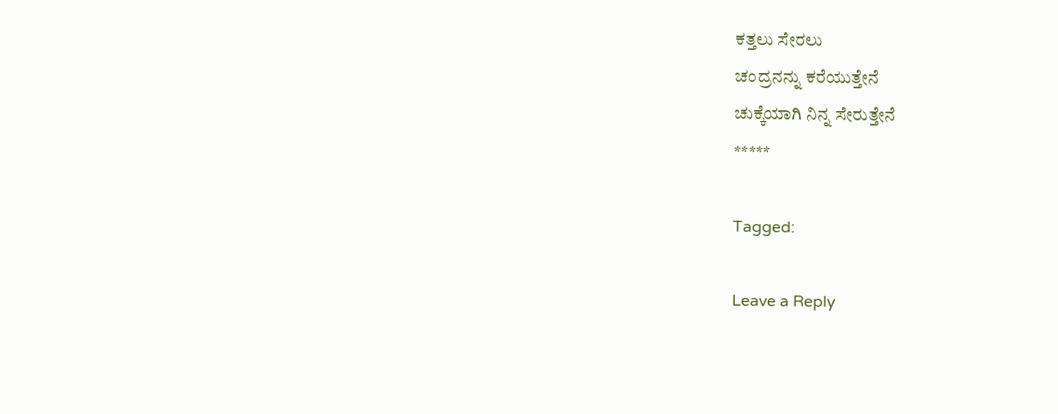ಕತ್ತಲು ಸೇರಲು
ಚಂದ್ರನನ್ನು ಕರೆಯುತ್ತೇನೆ
ಚುಕ್ಕೆಯಾಗಿ ನಿನ್ನ ಸೇರುತ್ತೇನೆ
*****

Tagged:

Leave a Reply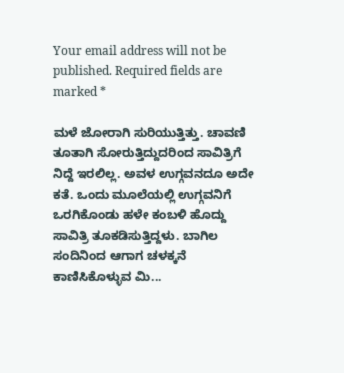Your email address will not be published. Required fields are marked *

ಮಳೆ ಜೋರಾಗಿ ಸುರಿಯುತ್ತಿತ್ತು. ಚಾವಣಿ ತೂತಾಗಿ ಸೋರುತ್ತಿದ್ದುದರಿಂದ ಸಾವಿತ್ರಿಗೆ ನಿದ್ದೆ ಇರಲಿಲ್ಲ. ಅವಳ ಉಗ್ಗವನದೂ ಅದೇ ಕತೆ. ಒಂದು ಮೂಲೆಯಲ್ಲಿ ಉಗ್ಗವನಿಗೆ ಒರಗಿಕೊಂಡು ಹಳೇ ಕಂಬಳಿ ಹೊದ್ದು ಸಾವಿತ್ರಿ ತೂಕಡಿಸುತ್ತಿದ್ದಳು. ಬಾಗಿಲ ಸಂದಿನಿಂದ ಆಗಾಗ ಚಳಕ್ಕನೆ ಕಾಣಿಸಿಕೊಳ್ಳುವ ಮಿ...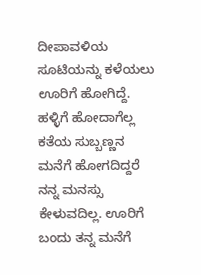ದೀಪಾವಳಿಯ ಸೂಟಿಯನ್ನು ಕಳೆಯಲು ಊರಿಗೆ ಹೋಗಿದ್ದೆ. ಹಳ್ಳಿಗೆ ಹೋದಾಗೆಲ್ಲ ಕತೆಯ ಸುಬ್ಬಣ್ಣನ ಮನೆಗೆ ಹೋಗದಿದ್ದರೆ ನನ್ನ ಮನಸ್ಸು ಕೇಳುವದಿಲ್ಲ. ಊರಿಗೆ ಬಂದು ತನ್ನ ಮನೆಗೆ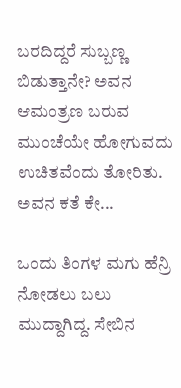ಬರದಿದ್ದರೆ ಸುಬ್ಬಣ್ಣ ಬಿಡುತ್ತಾನೇ? ಅವನ ಆಮಂತ್ರಣ ಬರುವ ಮುಂಚೆಯೇ ಹೋಗುವದು ಉಚಿತವೆಂದು ತೋರಿತು. ಅವನ ಕತೆ ಕೇ...

ಒಂದು ತಿಂಗಳ ಮಗು ಹೆನ್ರಿ ನೋಡಲು ಬಲು ಮುದ್ದಾಗಿದ್ದ. ಸೇಬಿನ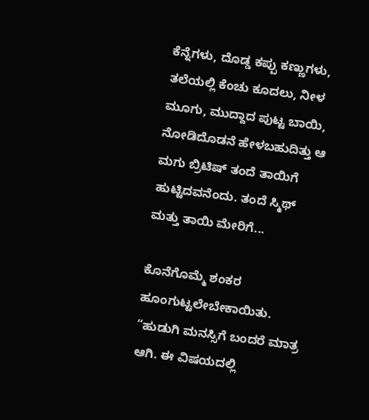ಕೆನ್ನೆಗಳು, ದೊಡ್ಡ ಕಪ್ಪು ಕಣ್ಣುಗಳು, ತಲೆಯಲ್ಲಿ ಕೆಂಚು ಕೂದಲು, ನೀಳ ಮೂಗು, ಮುದ್ದಾದ ಪುಟ್ಟ ಬಾಯಿ, ನೋಡಿದೊಡನೆ ಹೇಳಬಹುದಿತ್ತು ಆ ಮಗು ಬ್ರಿಟಿಷ್ ತಂದೆ ತಾಯಿಗೆ ಹುಟ್ಟಿದವನೆಂದು. ತಂದೆ ಸ್ಮಿಥ್ ಮತ್ತು ತಾಯಿ ಮೇರಿಗೆ...

ಕೊನೆಗೊಮ್ಮೆ ಶಂಕರ ಹೂಂಗುಟ್ಟಲೇಬೇಕಾಯಿತು. “ಹುಡುಗಿ ಮನಸ್ಸಿಗೆ ಬಂದರೆ ಮಾತ್ರ ಆಗಿ. ಈ ವಿಷಯದಲ್ಲಿ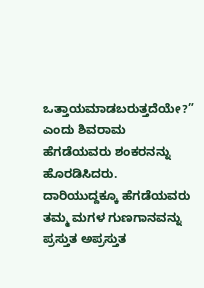ಒತ್ತಾಯಮಾಡಬರುತ್ತದೆಯೇ?” ಎಂದು ಶಿವರಾಮ ಹೆಗಡೆಯವರು ಶಂಕರನನ್ನು ಹೊರಡಿಸಿದರು. ದಾರಿಯುದ್ದಕ್ಕೂ ಹೆಗಡೆಯವರು ತಮ್ಮ ಮಗಳ ಗುಣಗಾನವನ್ನು ಪ್ರಸ್ತುತ ಅಪ್ರಸ್ತುತ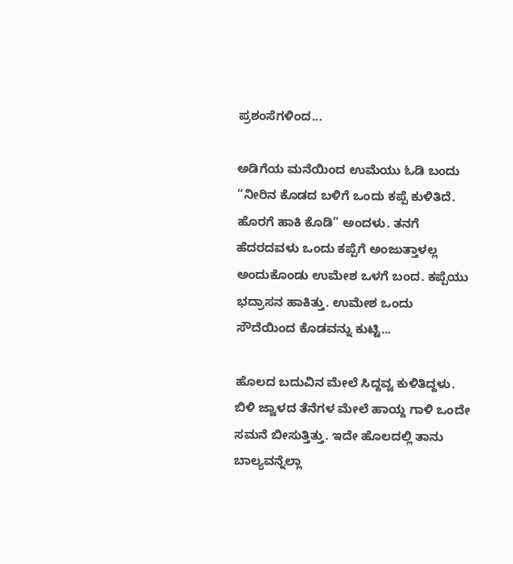ಪ್ರಶಂಸೆಗಳಿಂದ...

ಅಡಿಗೆಯ ಮನೆಯಿಂದ ಉಮೆಯು ಓಡಿ ಬಂದು “ನೀರಿನ ಕೊಡದ ಬಳಿಗೆ ಒಂದು ಕಪ್ಪೆ ಕುಳಿತಿದೆ. ಹೊರಗೆ ಹಾಕಿ ಕೊಡಿ” ಅಂದಳು. ತನಗೆ ಹೆದರದವಳು ಒಂದು ಕಪ್ಪೆಗೆ ಅಂಜುತ್ತಾಳಲ್ಲ ಅಂದುಕೊಂಡು ಉಮೇಶ ಒಳಗೆ ಬಂದ. ಕಪ್ಪೆಯು ಭದ್ರಾಸನ ಹಾಕಿತ್ತು. ಉಮೇಶ ಒಂದು ಸೌದೆಯಿಂದ ಕೊಡವನ್ನು ಕುಟ್ಟಿ...

ಹೊಲದ ಬದುವಿನ ಮೇಲೆ ಸಿದ್ದವ್ವ ಕುಳಿತಿದ್ದಳು. ಬಿಳಿ ಜ್ವಾಳದ ತೆನೆಗಳ ಮೇಲೆ ಹಾಯ್ದ ಗಾಳಿ ಒಂದೇ ಸಮನೆ ಬೀಸುತ್ತಿತ್ತು. ಇದೇ ಹೊಲದಲ್ಲಿ ತಾನು ಬಾಲ್ಯವನ್ನೆಲ್ಲಾ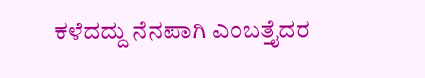ಕಳೆದದ್ದು ನೆನಪಾಗಿ ಎಂಬತ್ತೈದರ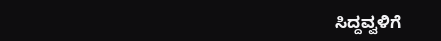ಸಿದ್ದವ್ವಳಿಗೆ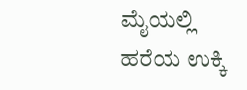ಮೈಯಲ್ಲಿ ಹರೆಯ ಉಕ್ಕಿ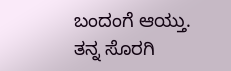ಬಂದಂಗೆ ಆಯ್ತು. ತನ್ನ ಸೊರಗಿ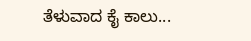ತೆಳುವಾದ ಕೈ ಕಾಲು...